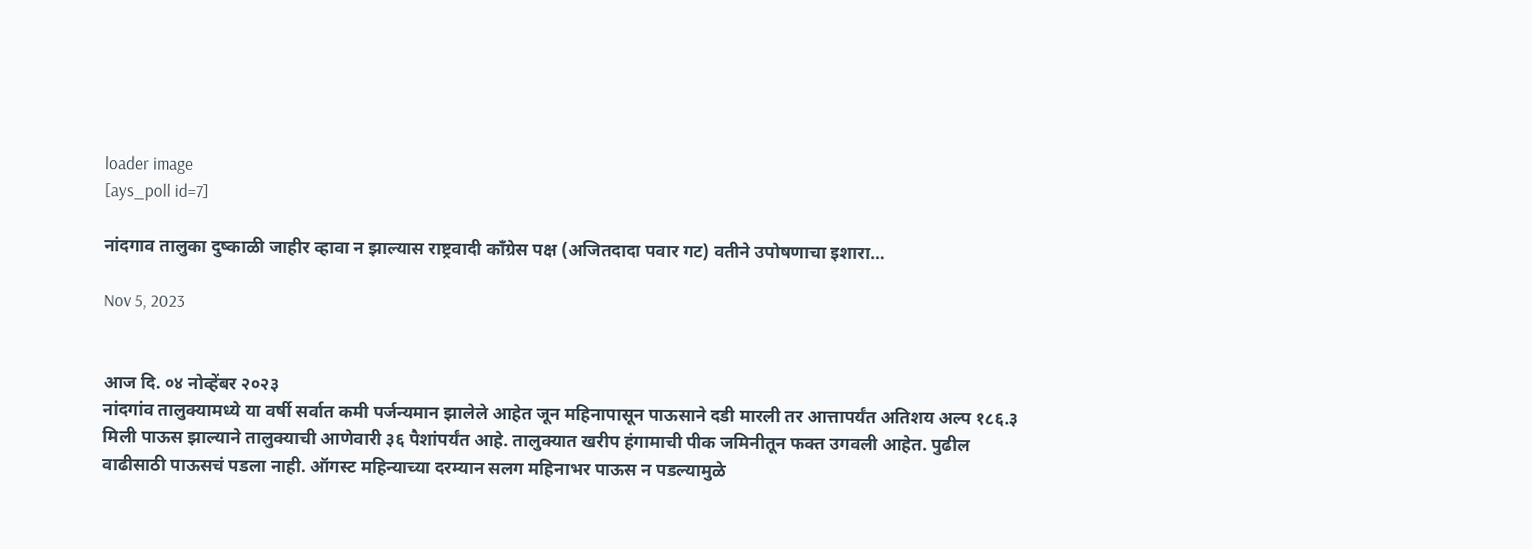loader image
[ays_poll id=7]

नांदगाव तालुका दुष्काळी जाहीर व्हावा न झाल्यास राष्ट्रवादी काँग्रेस पक्ष (अजितदादा पवार गट) वतीने उपोषणाचा इशारा…

Nov 5, 2023


आज दि. ०४ नोव्हेंबर २०२३
नांदगांव तालुक्यामध्ये या वर्षी सर्वात कमी पर्जन्यमान झालेले आहेत जून महिनापासून पाऊसाने दडी मारली तर आत्तापर्यंत अतिशय अल्प १८६.३ मिली पाऊस झाल्याने तालुक्याची आणेवारी ३६ पैशांपर्यंत आहे. तालुक्यात खरीप हंगामाची पीक जमिनीतून फक्त उगवली आहेत‌‌. पुढील वाढीसाठी पाऊसचं पडला नाही. ऑगस्ट महिन्याच्या दरम्यान सलग महिनाभर पाऊस न पडल्यामुळे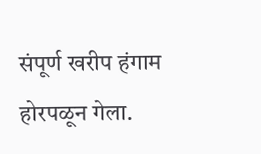संपूर्ण खरीप हंगाम होरपळून गेला.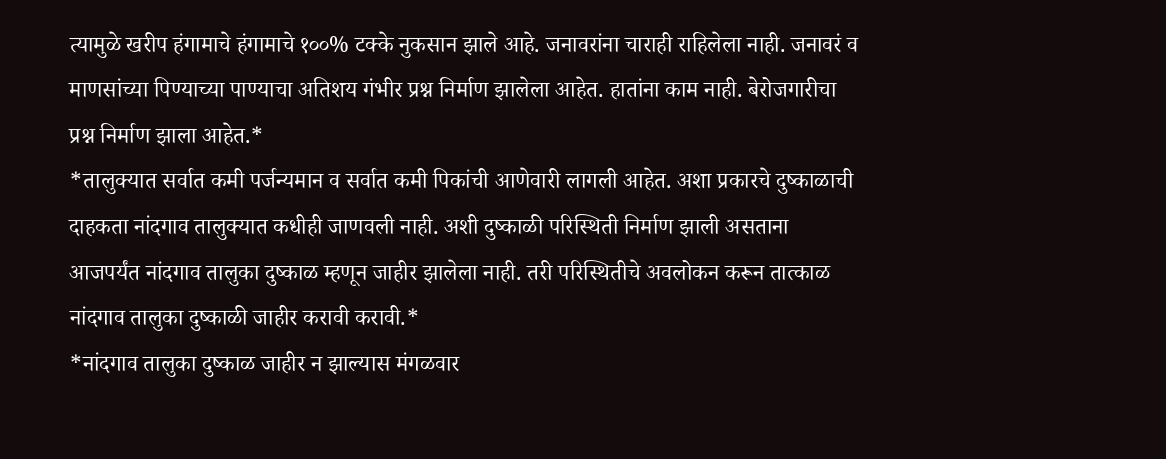त्यामुळे खरीप हंगामाचे हंगामाचे १००% टक्के नुकसान झाले आहे. जनावरांना चाराही राहिलेला नाही. जनावरं व माणसांच्या पिण्याच्या पाण्याचा अतिशय गंभीर प्रश्न निर्माण झालेला आहेत. हातांना काम नाही‌. बेरोजगारीचा प्रश्न निर्माण झाला आहेत.*
*तालुक्यात सर्वात कमी पर्जन्यमान व सर्वात कमी पिकांची आणेवारी लागली आहेत. अशा प्रकारचे दुष्काळाची दाहकता नांदगाव तालुक्यात कधीही जाणवली नाही. अशी दुष्काळी परिस्थिती निर्माण झाली असताना आजपर्यंत नांदगाव तालुका दुष्काळ म्हणून जाहीर झालेला नाही. तरी परिस्थितीचे अवलोकन करून तात्काळ नांदगाव तालुका दुष्काळी जाहीर करावी करावी.*
*नांदगाव तालुका दुष्काळ जाहीर न झाल्यास मंगळवार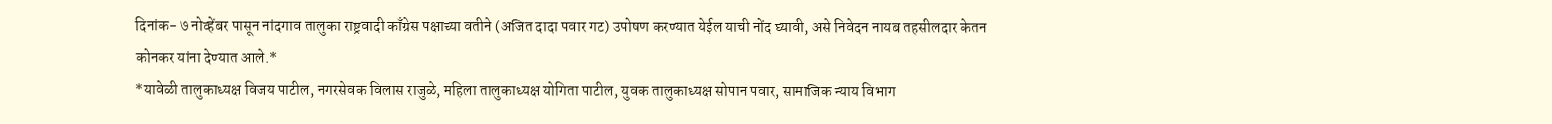दिनांक- ७ नोव्हेंबर पासून नांदगाव तालुका राष्ट्रवादी काँग्रेस पक्षाच्या वतीने (अजित दादा पवार गट) उपोषण करण्यात येईल याची नोंद घ्यावी, असे निवेदन नायब तहसीलदार केतन कोनकर यांना देण्यात आले.*
*यावेळी तालुकाध्यक्ष विजय पाटील, नगरसेवक विलास राजुळे, महिला तालुकाध्यक्ष योगिता पाटील, युवक तालुकाध्यक्ष सोपान पवार, सामाजिक न्याय विभाग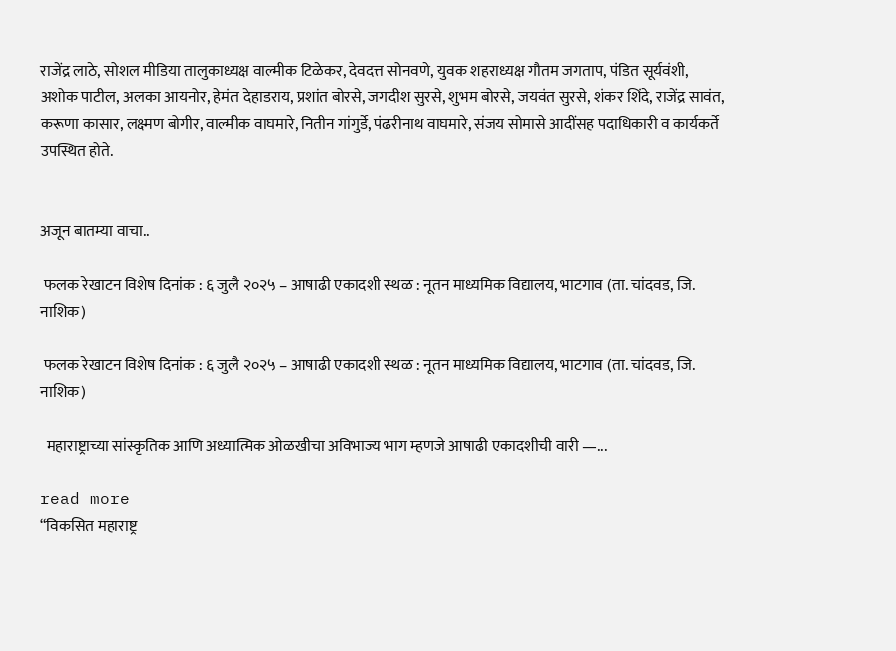राजेंद्र लाठे, सोशल मीडिया तालुकाध्यक्ष वाल्मीक टिळेकर, देवदत्त सोनवणे, युवक शहराध्यक्ष गौतम जगताप, पंडित सूर्यवंशी, अशोक पाटील, अलका आयनोर, हेमंत देहाडराय, प्रशांत बोरसे, जगदीश सुरसे, शुभम बोरसे, जयवंत सुरसे, शंकर शिंदे, राजेंद्र सावंत, करूणा कासार, लक्ष्मण बोगीर, वाल्मीक वाघमारे, नितीन गांगुर्डे, पंढरीनाथ वाघमारे, संजय सोमासे आदींसह पदाधिकारी व कार्यकर्ते उपस्थित होते.


अजून बातम्या वाचा..

 फलक रेखाटन विशेष दिनांक : ६ जुलै २०२५ – आषाढी एकादशी स्थळ : नूतन माध्यमिक विद्यालय, भाटगाव (ता. चांदवड, जि. नाशिक)

 फलक रेखाटन विशेष दिनांक : ६ जुलै २०२५ – आषाढी एकादशी स्थळ : नूतन माध्यमिक विद्यालय, भाटगाव (ता. चांदवड, जि. नाशिक)

  महाराष्ट्राच्या सांस्कृतिक आणि अध्यात्मिक ओळखीचा अविभाज्य भाग म्हणजे आषाढी एकादशीची वारी —...

read more
“विकसित महाराष्ट्र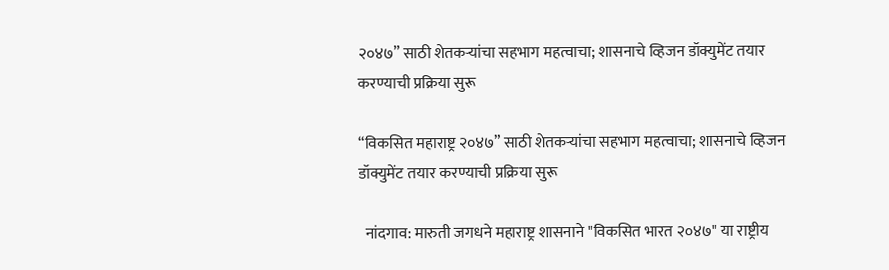२०४७” साठी शेतकऱ्यांचा सहभाग महत्वाचा; शासनाचे व्हिजन डॉक्युमेंट तयार करण्याची प्रक्रिया सुरू

“विकसित महाराष्ट्र २०४७” साठी शेतकऱ्यांचा सहभाग महत्वाचा; शासनाचे व्हिजन डॉक्युमेंट तयार करण्याची प्रक्रिया सुरू

  नांदगाव: मारुती जगधने महाराष्ट्र शासनाने "विकसित भारत २०४७" या राष्ट्रीय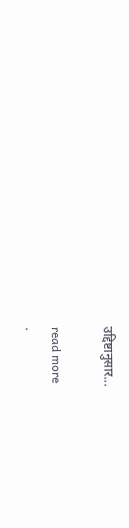उद्दिष्टानुसार...

read more
.